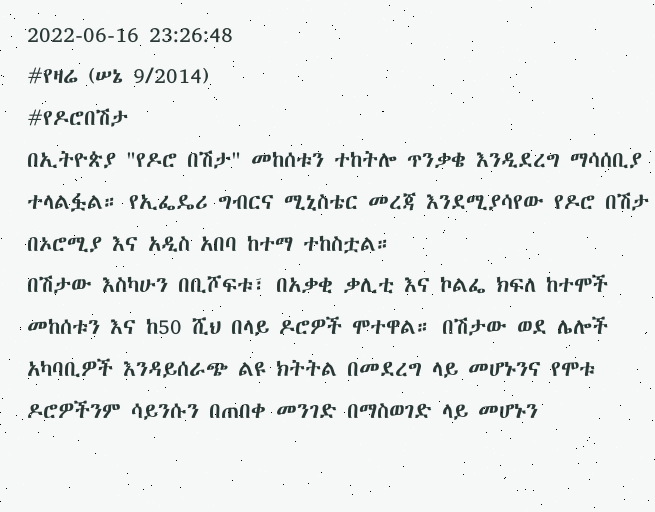2022-06-16 23:26:48
#የዛሬ (ሠኔ 9/2014)
#የዶሮበሽታ
በኢትዮጵያ "የዶሮ በሽታ" መከሰቱን ተከትሎ ጥንቃቄ እንዲደረግ ማሳሰቢያ ተላልፏል። የኢፌዴሪ ግብርና ሚኒስቴር መረጃ እንደሚያሳየው የዶሮ በሽታ በኦሮሚያ እና አዲስ አበባ ከተማ ተከስቷል።
በሽታው እስካሁን በቢሾፍቱ፣ በአቃቂ ቃሊቲ እና ኮልፌ ክፍለ ከተሞች መከሰቱን እና ከ50 ሺህ በላይ ዶሮዎች ሞተዋል። በሽታው ወደ ሌሎች አካባቢዎች እንዳይሰራጭ ልዩ ክትትል በመደረግ ላይ መሆኑንና የሞቱ ዶሮዎችንም ሳይንሱን በጠበቀ መንገድ በማስወገድ ላይ መሆኑን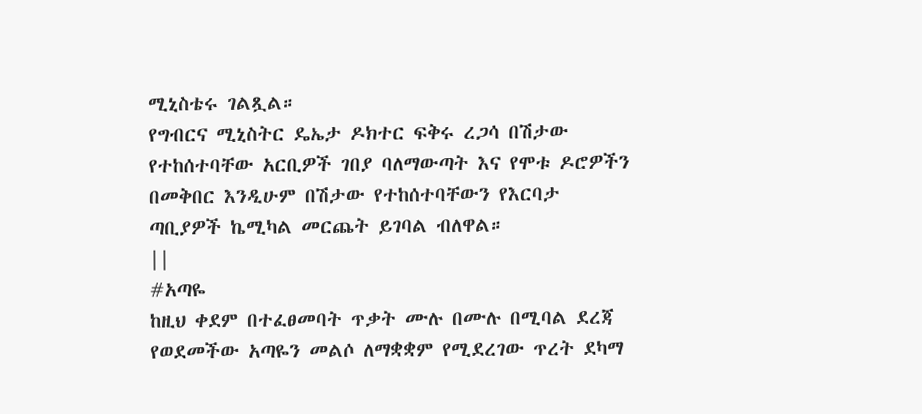ሚኒስቴሩ ገልጿል።
የግብርና ሚኒስትር ዴኤታ ዶክተር ፍቅሩ ረጋሳ በሽታው የተከሰተባቸው አርቢዎች ገበያ ባለማውጣት እና የሞቱ ዶሮዎችን በመቅበር እንዲሁም በሽታው የተከሰተባቸውን የእርባታ ጣቢያዎች ኬሚካል መርጨት ይገባል ብለዋል።
||
#አጣዬ
ከዚህ ቀደም በተፈፀመባት ጥቃት ሙሉ በሙሉ በሚባል ደረጃ የወደመችው አጣዬን መልሶ ለማቋቋም የሚደረገው ጥረት ደካማ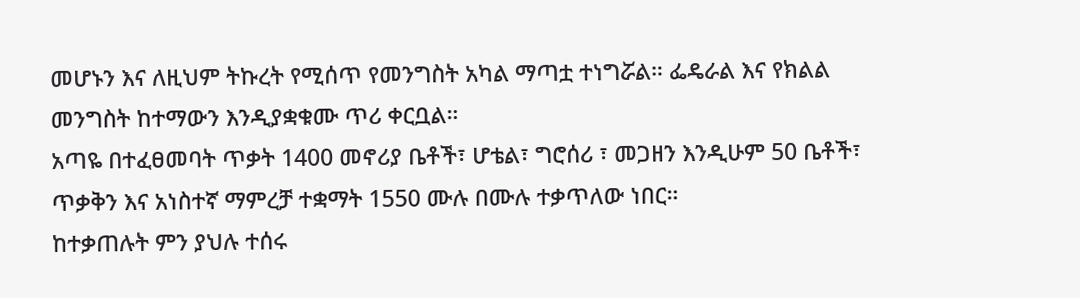መሆኑን እና ለዚህም ትኩረት የሚሰጥ የመንግስት አካል ማጣቷ ተነግሯል። ፌዴራል እና የክልል መንግስት ከተማውን እንዲያቋቁሙ ጥሪ ቀርቧል።
አጣዬ በተፈፀመባት ጥቃት 1400 መኖሪያ ቤቶች፣ ሆቴል፣ ግሮሰሪ ፣ መጋዘን እንዲሁም 50 ቤቶች፣ ጥቃቅን እና አነስተኛ ማምረቻ ተቋማት 1550 ሙሉ በሙሉ ተቃጥለው ነበር።
ከተቃጠሉት ምን ያህሉ ተሰሩ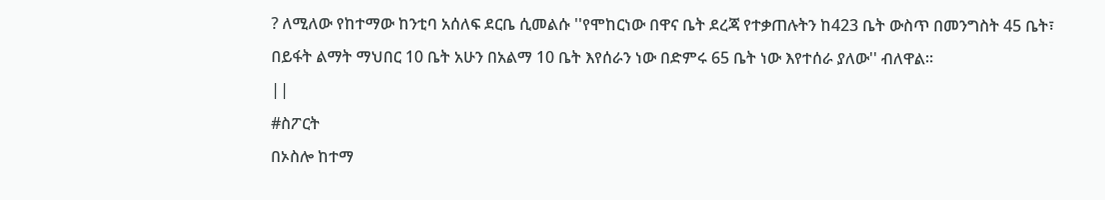? ለሚለው የከተማው ከንቲባ አሰለፍ ደርቤ ሲመልሱ ''የሞከርነው በዋና ቤት ደረጃ የተቃጠሉትን ከ423 ቤት ውስጥ በመንግስት 45 ቤት፣ በይፋት ልማት ማህበር 10 ቤት አሁን በአልማ 10 ቤት እየሰራን ነው በድምሩ 65 ቤት ነው እየተሰራ ያለው'' ብለዋል።
||
#ስፖርት
በኦስሎ ከተማ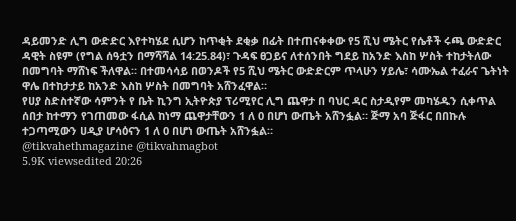ዳይመንድ ሊግ ውድድር እየተካሄደ ሲሆን ከጥቂት ደቂቃ በፊት በተጠናቀቀው የ5 ሺህ ሜትር የሴቶች ሩጫ ውድድር ዳዊት ስዩም (የግል ሰዓቷን በማሻሻል 14:25.84)፣ ጉዳፍ ፀጋይና ለተሰንበት ግደይ ከአንድ እስከ ሦስት ተከታትለው በመግባት ማሸነፍ ችለዋል። በተመሳሳይ በወንዶች የ5 ሺህ ሜትር ውድድርም ጥላሁን ሃይሌ፣ ሳሙኤል ተፈራና ጌትነት ዋሌ በተከታታይ ከአንድ እስከ ሦስት በመግባት አሸንፈዋል።
የሀያ ስድስተኛው ሳምንት የ ቤት ኪንግ ኢትዮጵያ ፕሪሚየር ሊግ ጨዋታ በ ባህር ዳር ስታዲየም መካሄዱን ሲቀጥል ሰበታ ከተማን የገጠመው ፋሲል ከነማ ጨዋታቸውን 1 ለ 0 በሆነ ውጤት አሸንፏል። ጅማ አባ ጅፋር በበኩሉ ተጋጣሚውን ሀዲያ ሆሳዕናን 1 ለ 0 በሆነ ውጤት አሸንፏል።
@tikvahethmagazine @tikvahmagbot
5.9K viewsedited 20:26